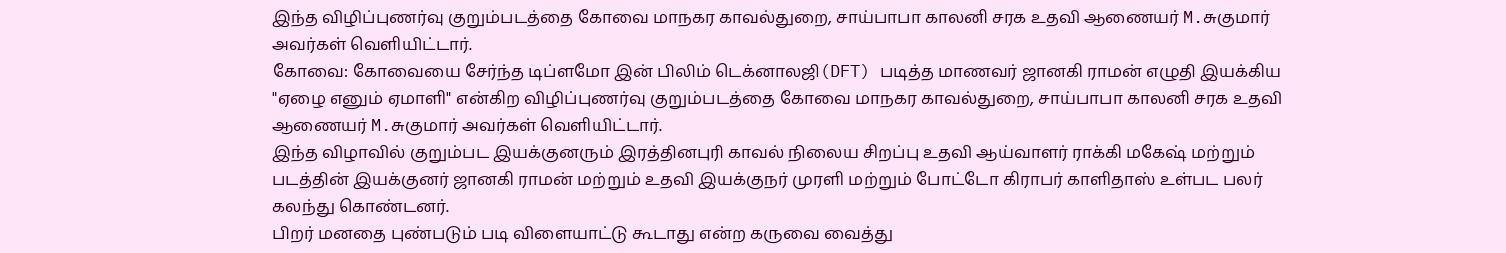இந்த விழிப்புணர்வு குறும்படத்தை கோவை மாநகர காவல்துறை, சாய்பாபா காலனி சரக உதவி ஆணையர் M.சுகுமார் அவர்கள் வெளியிட்டார்.
கோவை: கோவையை சேர்ந்த டிப்ளமோ இன் பிலிம் டெக்னாலஜி(DFT) படித்த மாணவர் ஜானகி ராமன் எழுதி இயக்கிய "ஏழை எனும் ஏமாளி" என்கிற விழிப்புணர்வு குறும்படத்தை கோவை மாநகர காவல்துறை, சாய்பாபா காலனி சரக உதவி ஆணையர் M.சுகுமார் அவர்கள் வெளியிட்டார்.
இந்த விழாவில் குறும்பட இயக்குனரும் இரத்தினபுரி காவல் நிலைய சிறப்பு உதவி ஆய்வாளர் ராக்கி மகேஷ் மற்றும் படத்தின் இயக்குனர் ஜானகி ராமன் மற்றும் உதவி இயக்குநர் முரளி மற்றும் போட்டோ கிராபர் காளிதாஸ் உள்பட பலர் கலந்து கொண்டனர்.
பிறர் மனதை புண்படும் படி விளையாட்டு கூடாது என்ற கருவை வைத்து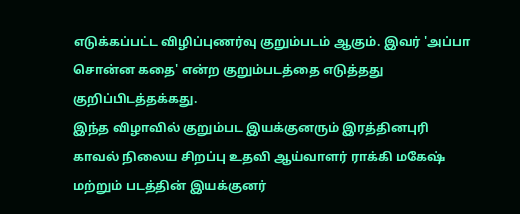எடுக்கப்பட்ட விழிப்புணர்வு குறும்படம் ஆகும். இவர் 'அப்பா சொன்ன கதை' என்ற குறும்படத்தை எடுத்தது குறிப்பிடத்தக்கது.
இந்த விழாவில் குறும்பட இயக்குனரும் இரத்தினபுரி காவல் நிலைய சிறப்பு உதவி ஆய்வாளர் ராக்கி மகேஷ் மற்றும் படத்தின் இயக்குனர்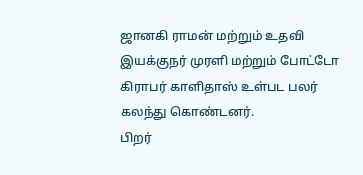ஜானகி ராமன் மற்றும் உதவி இயக்குநர் முரளி மற்றும் போட்டோ கிராபர் காளிதாஸ் உள்பட பலர் கலந்து கொண்டனர்.
பிறர்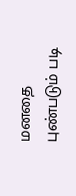மனதை புண்படும் படி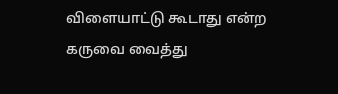விளையாட்டு கூடாது என்ற கருவை வைத்து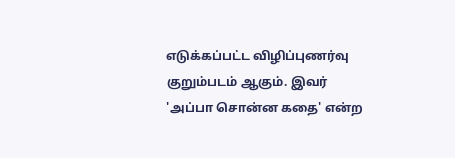எடுக்கப்பட்ட விழிப்புணர்வு குறும்படம் ஆகும். இவர் 'அப்பா சொன்ன கதை' என்ற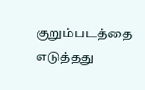குறும்படத்தை எடுத்தது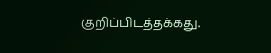குறிப்பிடத்தக்கது.